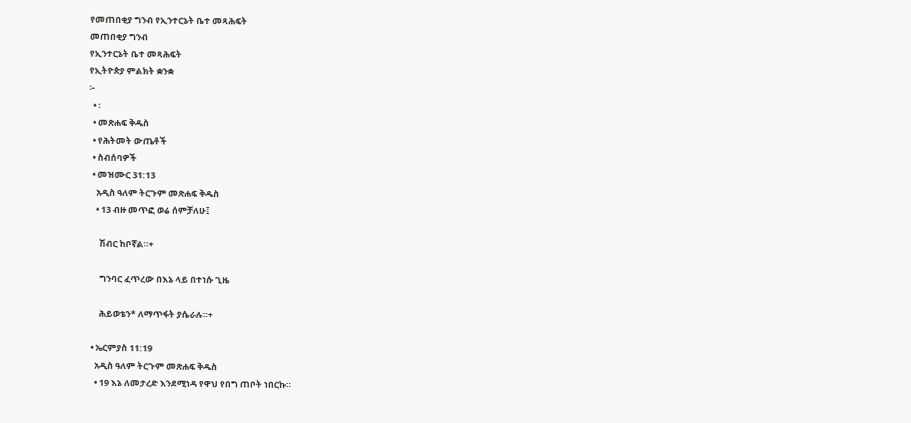የመጠበቂያ ግንብ የኢንተርኔት ቤተ መጻሕፍት
መጠበቂያ ግንብ
የኢንተርኔት ቤተ መጻሕፍት
የኢትዮጵያ ምልክት ቋንቋ
፦
  • ፡
  • መጽሐፍ ቅዱስ
  • የሕትመት ውጤቶች
  • ስብሰባዎች
  • መዝሙር 31:13
    አዲስ ዓለም ትርጉም መጽሐፍ ቅዱስ
    • 13 ብዙ መጥፎ ወሬ ሰምቻለሁ፤

      ሽብር ከቦኛል።+

      ግንባር ፈጥረው በእኔ ላይ በተነሱ ጊዜ

      ሕይወቴን* ለማጥፋት ያሴራሉ።+

  • ኤርምያስ 11:19
    አዲስ ዓለም ትርጉም መጽሐፍ ቅዱስ
    • 19 እኔ ለመታረድ እንደሚነዳ የዋህ የበግ ጠቦት ነበርኩ።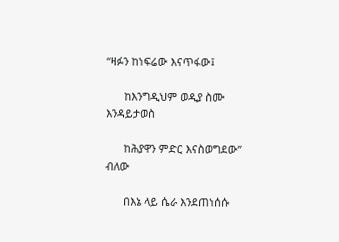“ዛፉን ከነፍሬው እናጥፋው፤

      ከእንግዲህም ወዲያ ስሙ እንዳይታወስ

      ከሕያዋን ምድር እናስወግደው” ብለው

      በእኔ ላይ ሴራ እንደጠነሰሱ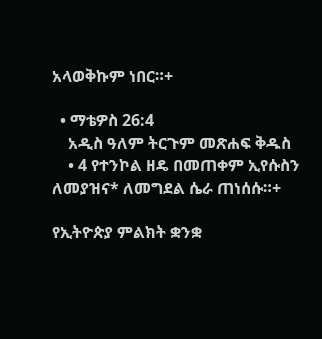አላወቅኩም ነበር።+

  • ማቴዎስ 26:4
    አዲስ ዓለም ትርጉም መጽሐፍ ቅዱስ
    • 4 የተንኮል ዘዴ በመጠቀም ኢየሱስን ለመያዝና* ለመግደል ሴራ ጠነሰሱ።+

የኢትዮጵያ ምልክት ቋንቋ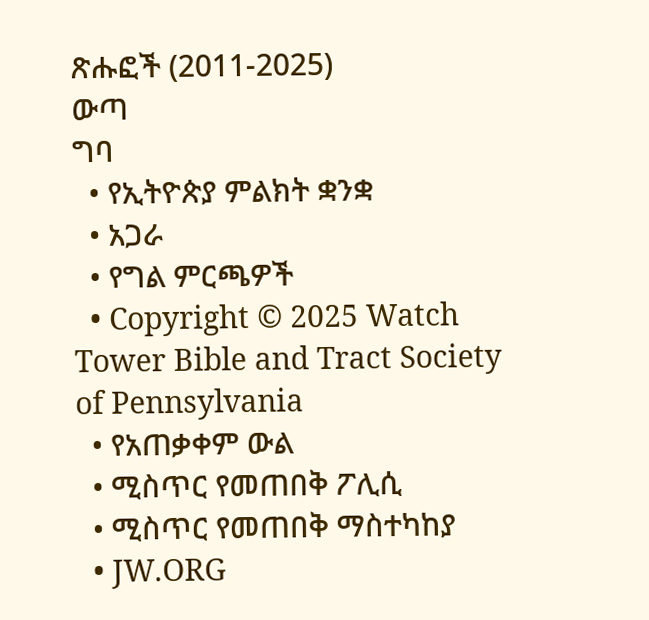ጽሑፎች (2011-2025)
ውጣ
ግባ
  • የኢትዮጵያ ምልክት ቋንቋ
  • አጋራ
  • የግል ምርጫዎች
  • Copyright © 2025 Watch Tower Bible and Tract Society of Pennsylvania
  • የአጠቃቀም ውል
  • ሚስጥር የመጠበቅ ፖሊሲ
  • ሚስጥር የመጠበቅ ማስተካከያ
  • JW.ORG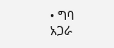• ግባ
አጋራ